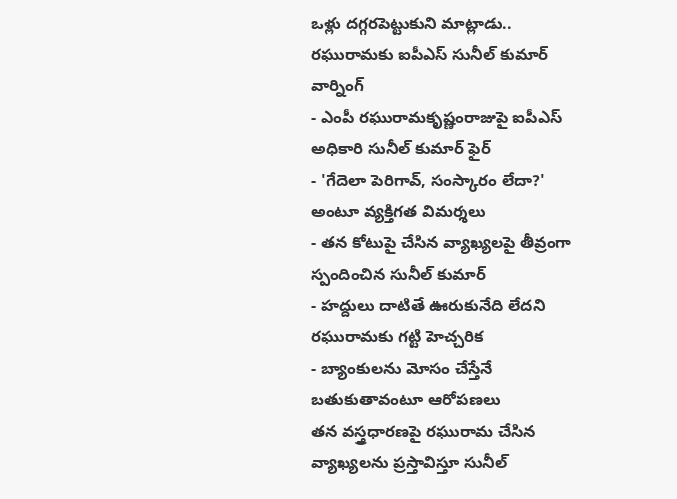ఒళ్లు దగ్గరపెట్టుకుని మాట్లాడు.. రఘురామకు ఐపీఎస్ సునీల్ కుమార్ వార్నింగ్
- ఎంపీ రఘురామకృష్ణంరాజుపై ఐపీఎస్ అధికారి సునీల్ కుమార్ ఫైర్
- 'గేదెలా పెరిగావ్, సంస్కారం లేదా?' అంటూ వ్యక్తిగత విమర్శలు
- తన కోటుపై చేసిన వ్యాఖ్యలపై తీవ్రంగా స్పందించిన సునీల్ కుమార్
- హద్దులు దాటితే ఊరుకునేది లేదని రఘురామకు గట్టి హెచ్చరిక
- బ్యాంకులను మోసం చేస్తేనే బతుకుతావంటూ ఆరోపణలు
తన వస్త్రధారణపై రఘురామ చేసిన వ్యాఖ్యలను ప్రస్తావిస్తూ సునీల్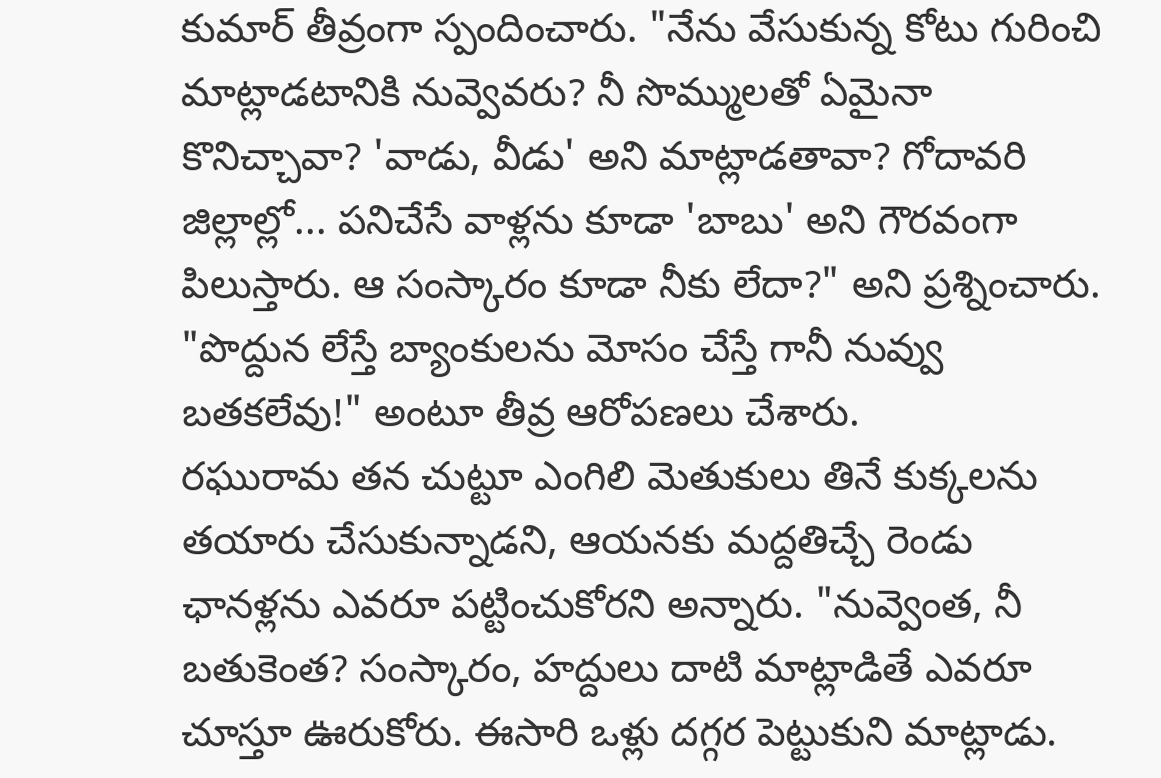కుమార్ తీవ్రంగా స్పందించారు. "నేను వేసుకున్న కోటు గురించి మాట్లాడటానికి నువ్వెవరు? నీ సొమ్ములతో ఏమైనా కొనిచ్చావా? 'వాడు, వీడు' అని మాట్లాడతావా? గోదావరి జిల్లాల్లో... పనిచేసే వాళ్లను కూడా 'బాబు' అని గౌరవంగా పిలుస్తారు. ఆ సంస్కారం కూడా నీకు లేదా?" అని ప్రశ్నించారు. "పొద్దున లేస్తే బ్యాంకులను మోసం చేస్తే గానీ నువ్వు బతకలేవు!" అంటూ తీవ్ర ఆరోపణలు చేశారు.
రఘురామ తన చుట్టూ ఎంగిలి మెతుకులు తినే కుక్కలను తయారు చేసుకున్నాడని, ఆయనకు మద్దతిచ్చే రెండు ఛానళ్లను ఎవరూ పట్టించుకోరని అన్నారు. "నువ్వెంత, నీ బతుకెంత? సంస్కారం, హద్దులు దాటి మాట్లాడితే ఎవరూ చూస్తూ ఊరుకోరు. ఈసారి ఒళ్లు దగ్గర పెట్టుకుని మాట్లాడు.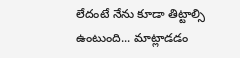లేదంటే నేను కూడా తిట్టాల్సి ఉంటుంది... మాట్లాడడం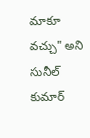మాకూ వచ్చు" అని సునీల్ కుమార్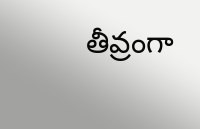తీవ్రంగా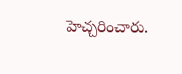హెచ్చరించారు.